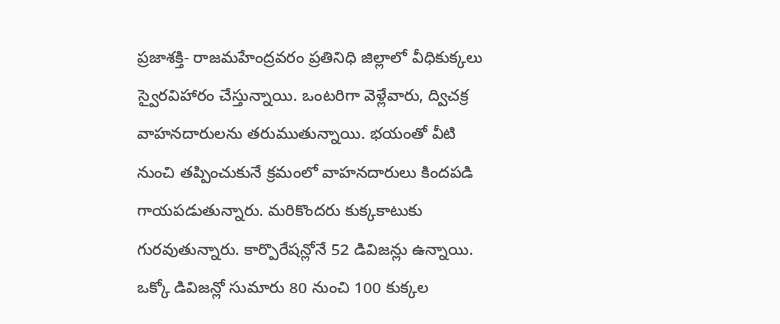ప్రజాశక్తి- రాజమహేంద్రవరం ప్రతినిధి జిల్లాలో వీధికుక్కలు స్వైరవిహారం చేస్తున్నాయి. ఒంటరిగా వెళ్లేవారు, ద్విచక్ర వాహనదారులను తరుముతున్నాయి. భయంతో వీటి నుంచి తప్పించుకునే క్రమంలో వాహనదారులు కిందపడి గాయపడుతున్నారు. మరికొందరు కుక్కకాటుకు గురవుతున్నారు. కార్పొరేషన్లోనే 52 డివిజన్లు ఉన్నాయి. ఒక్కో డివిజన్లో సుమారు 80 నుంచి 100 కుక్కల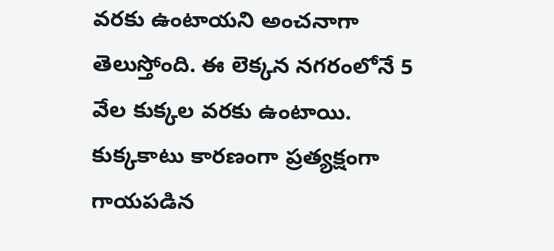వరకు ఉంటాయని అంచనాగా తెలుస్తోంది. ఈ లెక్కన నగరంలోనే 5 వేల కుక్కల వరకు ఉంటాయి. కుక్కకాటు కారణంగా ప్రత్యక్షంగా గాయపడిన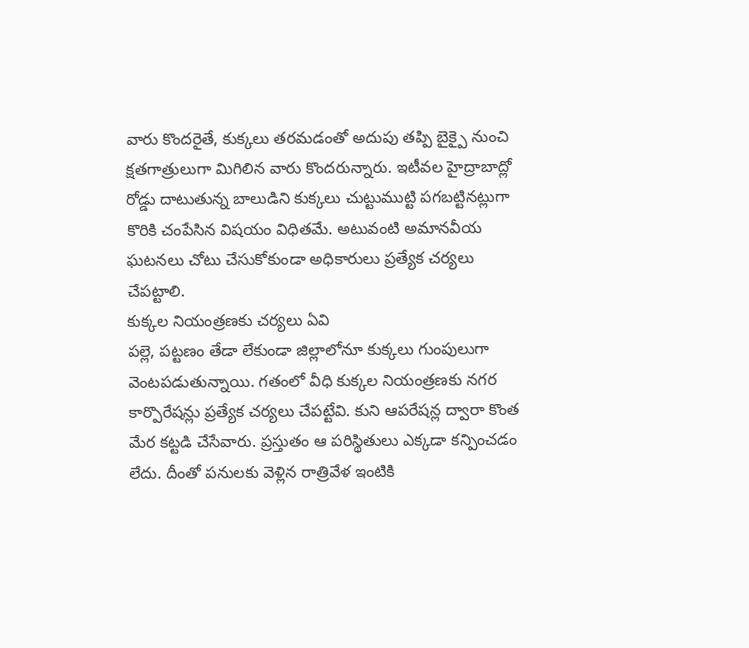వారు కొందరైతే, కుక్కలు తరమడంతో అదుపు తప్పి బైక్పై నుంచి క్షతగాత్రులుగా మిగిలిన వారు కొందరున్నారు. ఇటీవల హైద్రాబాద్లో రోడ్డు దాటుతున్న బాలుడిని కుక్కలు చుట్టుముట్టి పగబట్టినట్లుగా కొరికి చంపేసిన విషయం విధితమే. అటువంటి అమానవీయ ఘటనలు చోటు చేసుకోకుండా అధికారులు ప్రత్యేక చర్యలు చేపట్టాలి.
కుక్కల నియంత్రణకు చర్యలు ఏవి
పల్లె, పట్టణం తేడా లేకుండా జిల్లాలోనూ కుక్కలు గుంపులుగా వెంటపడుతున్నాయి. గతంలో వీధి కుక్కల నియంత్రణకు నగర కార్పొరేషన్లు ప్రత్యేక చర్యలు చేపట్టేవి. కుని ఆపరేషన్ల ద్వారా కొంత మేర కట్టడి చేసేవారు. ప్రస్తుతం ఆ పరిస్థితులు ఎక్కడా కన్పించడం లేదు. దీంతో పనులకు వెళ్లిన రాత్రివేళ ఇంటికి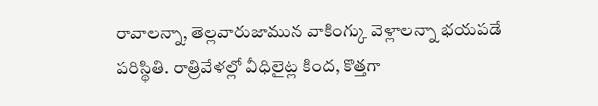రావాలన్నా, తెల్లవారుజామున వాకింగ్కు వెళ్లాలన్నా భయపడే పరిస్థితి. రాత్రివేళల్లో వీధిలైట్ల కింద, కొత్తగా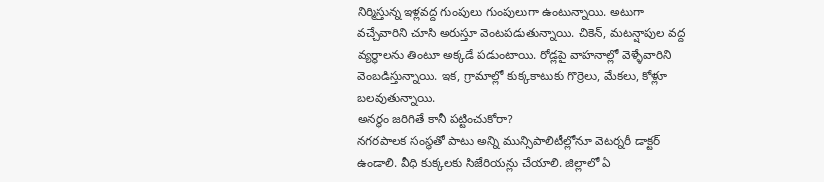నిర్మిస్తున్న ఇళ్లవద్ద గుంపులు గుంపులుగా ఉంటున్నాయి. అటుగా వచ్చేవారిని చూసి అరుస్తూ వెంటపడుతున్నాయి. చికెన్, మటన్షాపుల వద్ద వ్యర్థాలను తింటూ అక్కడే పడుంటాయి. రోడ్లపై వాహనాల్లో వెళ్ళేవారిని వెంబడిస్తున్నాయి. ఇక, గ్రామాల్లో కుక్కకాటుకు గొర్రెలు, మేకలు, కోళ్లూ బలవుతున్నాయి.
అనర్థం జరిగితే కానీ పట్టించుకోరా?
నగరపాలక సంస్థతో పాటు అన్ని మున్సిపాలిటీల్లోనూ వెటర్నరీ డాక్టర్ ఉండాలి. వీధి కుక్కలకు సిజేరియన్లు చేయాలి. జిల్లాలో ఏ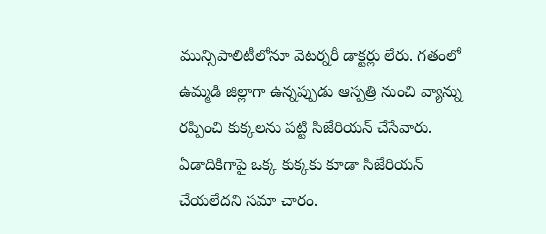మున్సిపాలిటీలోనూ వెటర్నరీ డాక్టర్లు లేరు. గతంలో ఉమ్మడి జిల్లాగా ఉన్నప్పుడు ఆస్పత్రి నుంచి వ్యాన్ను రప్పించి కుక్కలను పట్టి సిజేరియన్ చేసేవారు. ఏడాదికిగాపై ఒక్క కుక్కకు కూడా సిజేరియన్ చేయలేదని సమా చారం.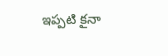ఇప్పటి కౖనా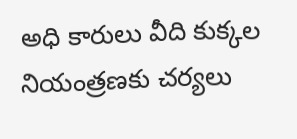అధి కారులు వీది కుక్కల నియంత్రణకు చర్యలు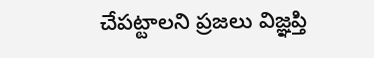చేపట్టాలని ప్రజలు విజ్ఞప్తి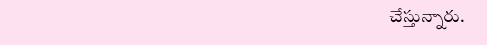చేస్తున్నారు.